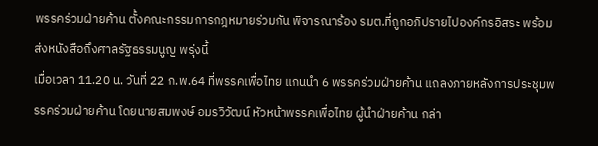พรรคร่วมฝ่ายค้าน ตั้งคณะกรรมการกฎหมายร่วมกัน พิจารณาร้อง รมต.ที่ถูกอภิปรายไปองค์กรอิสระ พร้อมส่งหนังสือถึงศาลรัฐธรรมนูญ พรุ่งนี้
เมื่อเวลา 11.20 น. วันที่ 22 ก.พ.64 ที่พรรคเพื่อไทย แกนนำ 6 พรรคร่วมฝ่ายค้าน แถลงภายหลังการประชุมพรรคร่วมฝ่ายค้าน โดยนายสมพงษ์ อมรวิวัฒน์ หัวหน้าพรรคเพื่อไทย ผู้นำฝ่ายค้าน กล่า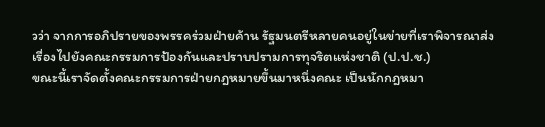วว่า จากการอภิปรายของพรรคร่วมฝ่ายค้าน รัฐมนตรีหลายคนอยู่ในข่ายที่เราพิจารณาส่งเรื่องไปยังคณะกรรมการป้องกันและปราบปรามการทุจริตแห่งชาติ (ป.ป.ช.)
ขณะนี้เราจัดตั้งคณะกรรมการฝ่ายกฎหมายขึ้นมาหนึ่งคณะ เป็นนักกฎหมา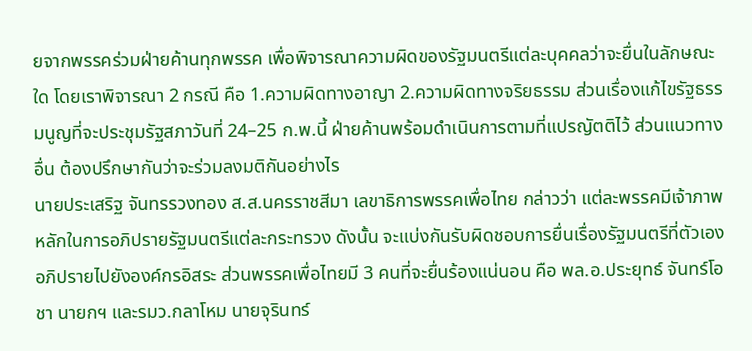ยจากพรรคร่วมฝ่ายค้านทุกพรรค เพื่อพิจารณาความผิดของรัฐมนตรีแต่ละบุคคลว่าจะยื่นในลักษณะใด โดยเราพิจารณา 2 กรณี คือ 1.ความผิดทางอาญา 2.ความผิดทางจริยธรรม ส่วนเรื่องแก้ไขรัฐธรรมนูญที่จะประชุมรัฐสภาวันที่ 24–25 ก.พ.นี้ ฝ่ายค้านพร้อมดำเนินการตามที่แปรญัตติไว้ ส่วนแนวทางอื่น ต้องปรึกษากันว่าจะร่วมลงมติกันอย่างไร
นายประเสริฐ จันทรรวงทอง ส.ส.นครราชสีมา เลขาธิการพรรคเพื่อไทย กล่าวว่า แต่ละพรรคมีเจ้าภาพหลักในการอภิปรายรัฐมนตรีแต่ละกระทรวง ดังนั้น จะแบ่งกันรับผิดชอบการยื่นเรื่องรัฐมนตรีที่ตัวเองอภิปรายไปยังองค์กรอิสระ ส่วนพรรคเพื่อไทยมี 3 คนที่จะยื่นร้องแน่นอน คือ พล.อ.ประยุทธ์ จันทร์โอชา นายกฯ และรมว.กลาโหม นายจุรินทร์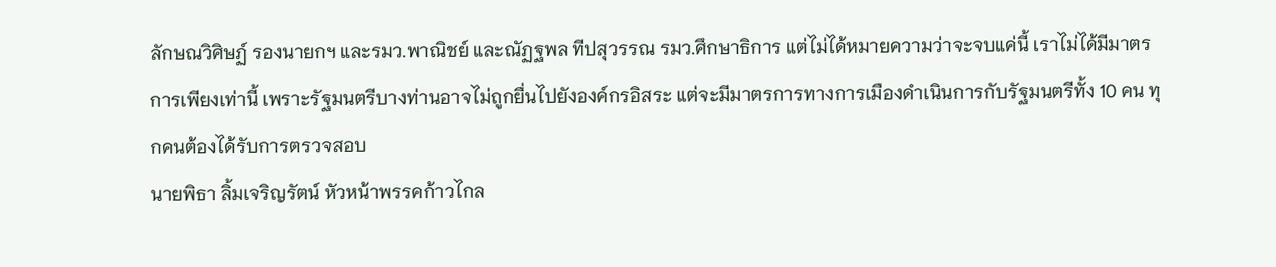ลักษณวิศิษฏ์ รองนายกฯ และรมว.พาณิชย์ และณัฏฐพล ทีปสุวรรณ รมว.ศึกษาธิการ แต่ไม่ได้หมายความว่าจะจบแค่นี้ เราไม่ได้มีมาตรการเพียงเท่านี้ เพราะรัฐมนตรีบางท่านอาจไม่ถูกยื่นไปยังองค์กรอิสระ แต่จะมีมาตรการทางการเมืองดำเนินการกับรัฐมนตรีทั้ง 10 คน ทุกคนต้องได้รับการตรวจสอบ
นายพิธา ลิ้มเจริญรัตน์ หัวหน้าพรรคก้าวไกล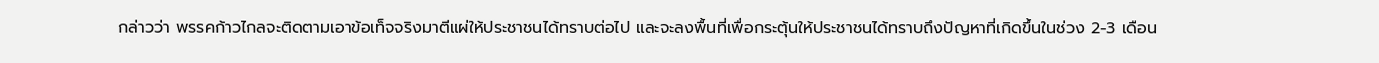กล่าวว่า พรรคก้าวไกลจะติดตามเอาข้อเท็จจริงมาตีแผ่ให้ประชาชนได้ทราบต่อไป และจะลงพื้นที่เพื่อกระตุ้นให้ประชาชนได้ทราบถึงปัญหาที่เกิดขึ้นในช่วง 2-3 เดือน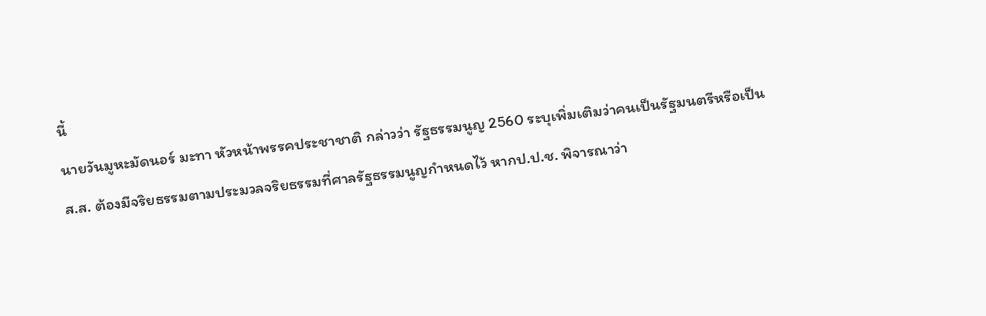นี้
นายวันมูหะมัดนอร์ มะทา หัวหน้าพรรคประชาชาติ กล่าวว่า รัฐธรรมนูญ 2560 ระบุเพิ่มเติมว่าคนเป็นรัฐมนตรีหรือเป็นส.ส. ต้องมีจริยธรรมตามประมวลจริยธรรมที่ศาลรัฐธรรมนูญกำหนดไว้ หากป.ป.ช. พิจารณาว่า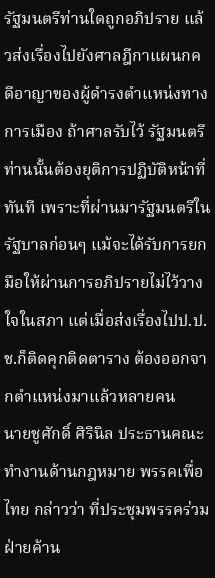รัฐมนตรีท่านใดถูกอภิปราย แล้วส่งเรื่องไปยังศาลฎีกาแผนกคดีอาญาของผู้ดำรงตำแหน่งทางการเมือง ถ้าศาลรับไว้ รัฐมนตรีท่านนั้นต้องยุติการปฏิบัติหน้าที่ทันที เพราะที่ผ่านมารัฐมนตรีในรัฐบาลก่อนๆ แม้จะได้รับการยกมือให้ผ่านการอภิปรายไม่ไว้วางใจในสภา แต่เมื่อส่งเรื่องไปป.ป.ช.ก็ติดคุกติดตาราง ต้องออกจากตำแหน่งมาแล้วหลายคน
นายชูศักดิ์ ศิรินิล ประธานคณะทำงานด้านกฎหมาย พรรคเพื่อไทย กล่าวว่า ที่ประชุมพรรคร่วมฝ่ายค้าน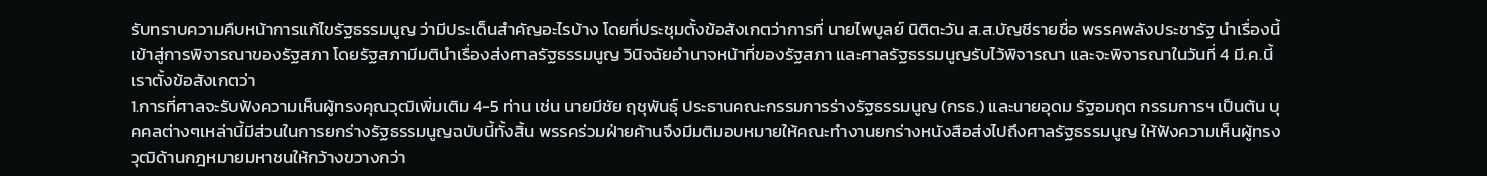รับทราบความคืบหน้าการแก้ไขรัฐธรรมนูญ ว่ามีประเด็นสำคัญอะไรบ้าง โดยที่ประชุมตั้งข้อสังเกตว่าการที่ นายไพบูลย์ นิติตะวัน ส.ส.บัญชีรายชื่อ พรรคพลังประชารัฐ นำเรื่องนี้เข้าสู่การพิจารณาของรัฐสภา โดยรัฐสภามีมตินำเรื่องส่งศาลรัฐธรรมนูญ วินิจฉัยอำนาจหน้าที่ของรัฐสภา และศาลรัฐธรรมนูญรับไว้พิจารณา และจะพิจารณาในวันที่ 4 มี.ค.นี้ เราตั้งข้อสังเกตว่า
1.การที่ศาลจะรับฟังความเห็นผู้ทรงคุณวุฒิเพิ่มเติม 4-5 ท่าน เช่น นายมีชัย ฤชุพันธุ์ ประธานคณะกรรมการร่างรัฐธรรมนูญ (กรธ.) และนายอุดม รัฐอมฤต กรรมการฯ เป็นต้น บุคคลต่างๆเหล่านี้มีส่วนในการยกร่างรัฐธรรมนูญฉบับนี้ทั้งสิ้น พรรคร่วมฝ่ายค้านจึงมีมติมอบหมายให้คณะทำงานยกร่างหนังสือส่งไปถึงศาลรัฐธรรมนูญ ให้ฟังความเห็นผู้ทรงวุฒิด้านกฎหมายมหาชนให้กว้างขวางกว่า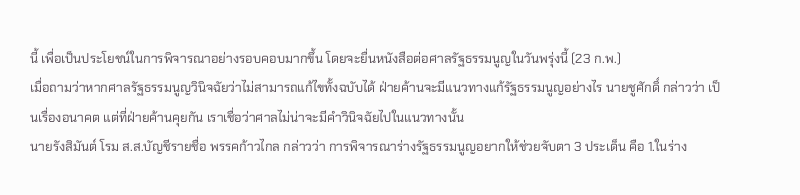นี้ เพื่อเป็นประโยชน์ในการพิจารณาอย่างรอบคอบมากขึ้น โดยจะยื่นหนังสือต่อศาลรัฐธรรมนูญในวันพรุ่งนี้ (23 ก.พ.)
เมื่อถามว่าหากศาลรัฐธรรมนูญวินิจฉัยว่าไม่สามารถแก้ไขทั้งฉบับได้ ฝ่ายค้านจะมีแนวทางแก้รัฐธรรมนูญอย่างไร นายชูศักดิ์ กล่าวว่า เป็นเรื่องอนาคต แต่ที่ฝ่ายค้านคุยกัน เราเชื่อว่าศาลไม่น่าจะมีคำวินิจฉัยไปในแนวทางนั้น
นายรังสิมันต์ โรม ส.ส.บัญชีรายชื่อ พรรคก้าวไกล กล่าวว่า การพิจารณาร่างรัฐธรรมนูญอยากให้ช่วยจับตา 3 ประเด็น คือ 1.ในร่าง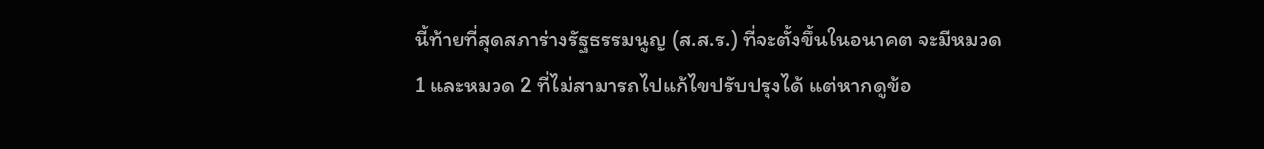นี้ท้ายที่สุดสภาร่างรัฐธรรมนูญ (ส.ส.ร.) ที่จะตั้งขึ้นในอนาคต จะมีหมวด 1 และหมวด 2 ที่ไม่สามารถไปแก้ไขปรับปรุงได้ แต่หากดูข้อ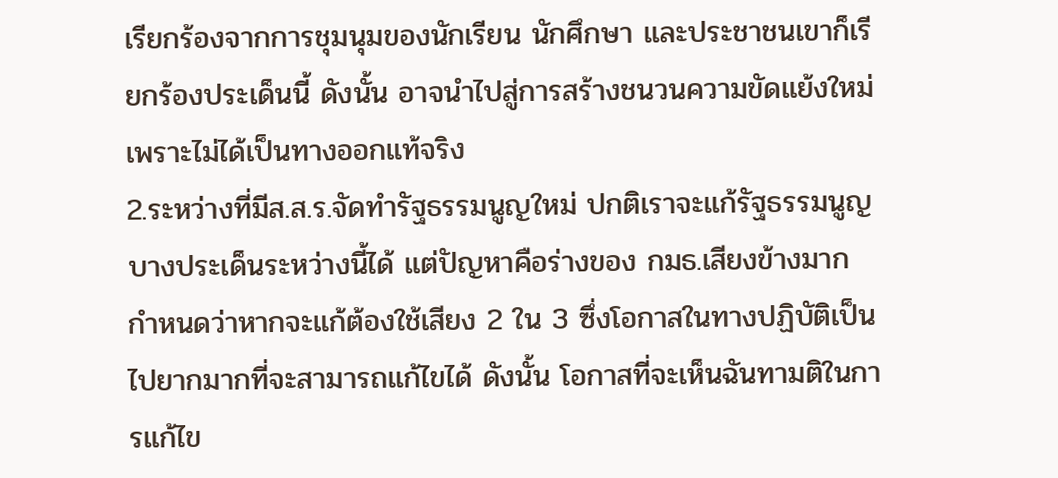เรียกร้องจากการชุมนุมของนักเรียน นักศึกษา และประชาชนเขาก็เรียกร้องประเด็นนี้ ดังนั้น อาจนำไปสู่การสร้างชนวนความขัดแย้งใหม่ เพราะไม่ได้เป็นทางออกแท้จริง
2.ระหว่างที่มีส.ส.ร.จัดทำรัฐธรรมนูญใหม่ ปกติเราจะแก้รัฐธรรมนูญบางประเด็นระหว่างนี้ได้ แต่ปัญหาคือร่างของ กมธ.เสียงข้างมาก กำหนดว่าหากจะแก้ต้องใช้เสียง 2 ใน 3 ซึ่งโอกาสในทางปฏิบัติเป็นไปยากมากที่จะสามารถแก้ไขได้ ดังนั้น โอกาสที่จะเห็นฉันทามติในการแก้ไข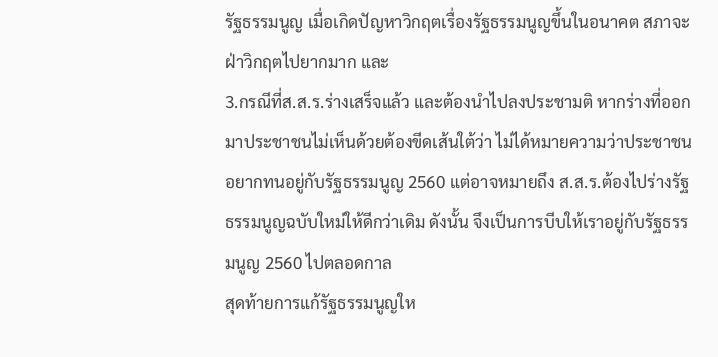รัฐธรรมนูญ เมื่อเกิดปัญหาวิกฤตเรื่องรัฐธรรมนูญขึ้นในอนาคต สภาจะฝ่าวิกฤตไปยากมาก และ
3.กรณีที่ส.ส.ร.ร่างเสร็จแล้ว และต้องนำไปลงประชามติ หากร่างที่ออกมาประชาชนไม่เห็นด้วยต้องขีดเส้นใต้ว่า ไม่ได้หมายความว่าประชาชนอยากทนอยู่กับรัฐธรรมนูญ 2560 แต่อาจหมายถึง ส.ส.ร.ต้องไปร่างรัฐธรรมนูญฉบับใหม่ให้ดีกว่าเดิม ดังนั้น จึงเป็นการบีบให้เราอยู่กับรัฐธรรมนูญ 2560 ไปตลอดกาล
สุดท้ายการแก้รัฐธรรมนูญให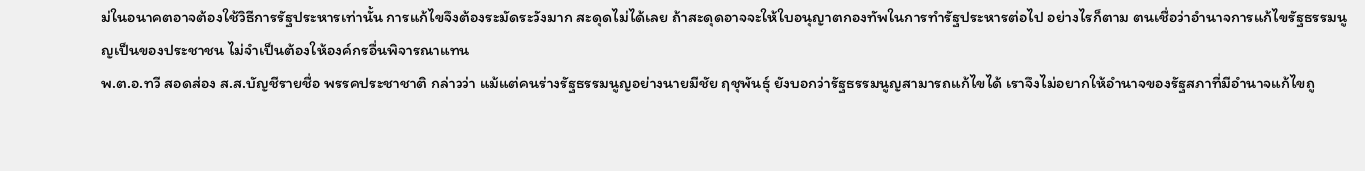ม่ในอนาคตอาจต้องใช้วิธีการรัฐประหารเท่านั้น การแก้ไขจึงต้องระมัดระวังมาก สะดุดไม่ได้เลย ถ้าสะดุดอาจจะให้ใบอนุญาตกองทัพในการทำรัฐประหารต่อไป อย่างไรก็ตาม ตนเชื่อว่าอำนาจการแก้ไขรัฐธรรมนูญเป็นของประชาชน ไม่จำเป็นต้องให้องค์กรอื่นพิจารณาแทน
พ.ต.อ.ทวี สอดส่อง ส.ส.บัญชีรายชื่อ พรรคประชาชาติ กล่าวว่า แม้แต่คนร่างรัฐธรรมนูญอย่างนายมีชัย ฤชุพันธุ์ ยังบอกว่ารัฐธรรมนูญสามารถแก้ไขได้ เราจึงไม่อยากให้อำนาจของรัฐสภาที่มีอำนาจแก้ไขถู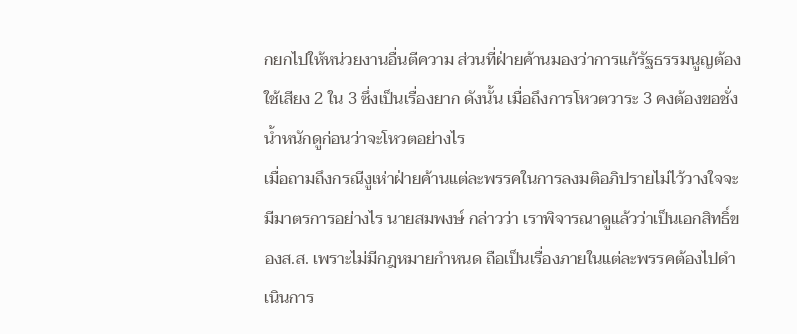กยกไปให้หน่วยงานอื่นตีความ ส่วนที่ฝ่ายค้านมองว่าการแก้รัฐธรรมนูญต้องใช้เสียง 2 ใน 3 ซึ่งเป็นเรื่องยาก ดังนั้น เมื่อถึงการโหวตวาระ 3 คงต้องขอชั่งน้ำหนักดูก่อนว่าจะโหวตอย่างไร
เมื่อถามถึงกรณีงูเห่าฝ่ายค้านแต่ละพรรคในการลงมติอภิปรายไม่ไว้วางใจจะมีมาตรการอย่างไร นายสมพงษ์ กล่าวว่า เราพิจารณาดูแล้วว่าเป็นเอกสิทธิ์ของส.ส. เพราะไม่มีกฎหมายกำหนด ถือเป็นเรื่องภายในแต่ละพรรคต้องไปดำเนินการ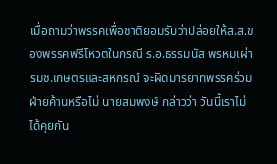เมื่อถามว่าพรรคเพื่อชาติยอมรับว่าปล่อยให้ส.ส.ของพรรคฟรีโหวตในกรณี ร.อ.ธรรมนัส พรหมเผ่า รมช.เกษตรและสหกรณ์ จะผิดมารยาทพรรคร่วมฝ่ายค้านหรือไม่ นายสมพงษ์ กล่าวว่า วันนี้เราไม่ได้คุยกัน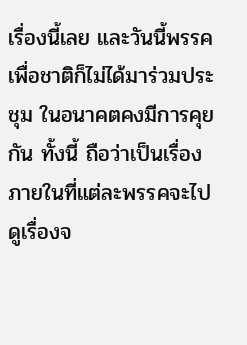เรื่องนี้เลย และวันนี้พรรคเพื่อชาติก็ไม่ได้มาร่วมประชุม ในอนาคตคงมีการคุยกัน ทั้งนี้ ถือว่าเป็นเรื่องภายในที่แต่ละพรรคจะไปดูเรื่องจ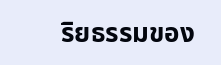ริยธรรมของ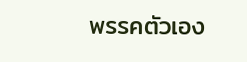พรรคตัวเอง